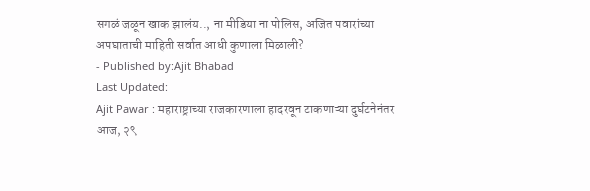सगळं जळून खाक झालंय.., ना मीडिया ना पोलिस, अजित पवारांच्या अपघाताची माहिती सर्वात आधी कुणाला मिळाली?
- Published by:Ajit Bhabad
Last Updated:
Ajit Pawar : महाराष्ट्राच्या राजकारणाला हादरवून टाकणाऱ्या दुर्घटनेनंतर आज, २९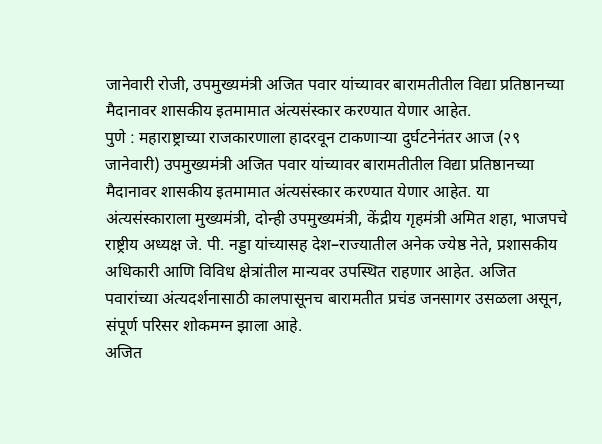जानेवारी रोजी, उपमुख्यमंत्री अजित पवार यांच्यावर बारामतीतील विद्या प्रतिष्ठानच्या मैदानावर शासकीय इतमामात अंत्यसंस्कार करण्यात येणार आहेत.
पुणे : महाराष्ट्राच्या राजकारणाला हादरवून टाकणाऱ्या दुर्घटनेनंतर आज (२९ जानेवारी) उपमुख्यमंत्री अजित पवार यांच्यावर बारामतीतील विद्या प्रतिष्ठानच्या मैदानावर शासकीय इतमामात अंत्यसंस्कार करण्यात येणार आहेत. या अंत्यसंस्काराला मुख्यमंत्री, दोन्ही उपमुख्यमंत्री, केंद्रीय गृहमंत्री अमित शहा, भाजपचे राष्ट्रीय अध्यक्ष जे. पी. नड्डा यांच्यासह देश–राज्यातील अनेक ज्येष्ठ नेते, प्रशासकीय अधिकारी आणि विविध क्षेत्रांतील मान्यवर उपस्थित राहणार आहेत. अजित पवारांच्या अंत्यदर्शनासाठी कालपासूनच बारामतीत प्रचंड जनसागर उसळला असून, संपूर्ण परिसर शोकमग्न झाला आहे.
अजित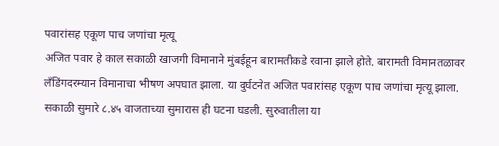पवारांसह एकूण पाच जणांचा मृत्यू
अजित पवार हे काल सकाळी खाजगी विमानाने मुंबईहून बारामतीकडे रवाना झाले होते. बारामती विमानतळावर लँडिंगदरम्यान विमानाचा भीषण अपघात झाला. या दुर्घटनेत अजित पवारांसह एकूण पाच जणांचा मृत्यू झाला. सकाळी सुमारे ८.४५ वाजताच्या सुमारास ही घटना घडली. सुरुवातीला या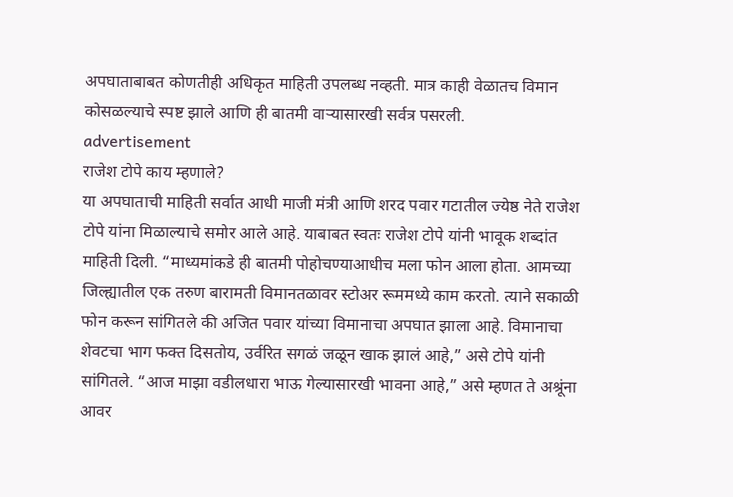अपघाताबाबत कोणतीही अधिकृत माहिती उपलब्ध नव्हती. मात्र काही वेळातच विमान कोसळल्याचे स्पष्ट झाले आणि ही बातमी वाऱ्यासारखी सर्वत्र पसरली.
advertisement
राजेश टोपे काय म्हणाले?
या अपघाताची माहिती सर्वात आधी माजी मंत्री आणि शरद पवार गटातील ज्येष्ठ नेते राजेश टोपे यांना मिळाल्याचे समोर आले आहे. याबाबत स्वतः राजेश टोपे यांनी भावूक शब्दांत माहिती दिली. “माध्यमांकडे ही बातमी पोहोचण्याआधीच मला फोन आला होता. आमच्या जिल्ह्यातील एक तरुण बारामती विमानतळावर स्टोअर रूममध्ये काम करतो. त्याने सकाळी फोन करून सांगितले की अजित पवार यांच्या विमानाचा अपघात झाला आहे. विमानाचा शेवटचा भाग फक्त दिसतोय, उर्वरित सगळं जळून खाक झालं आहे,” असे टोपे यांनी सांगितले. “आज माझा वडीलधारा भाऊ गेल्यासारखी भावना आहे,” असे म्हणत ते अश्रूंना आवर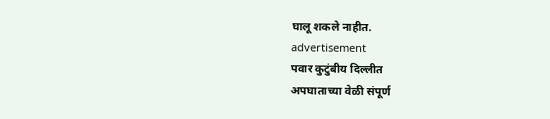घालू शकले नाहीत.
advertisement
पवार कुटुंबीय दिल्लीत
अपघाताच्या वेळी संपूर्ण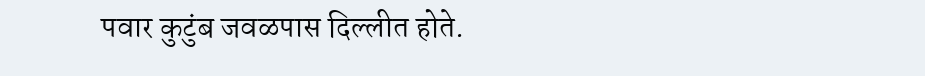पवार कुटुंब जवळपास दिल्लीत होते.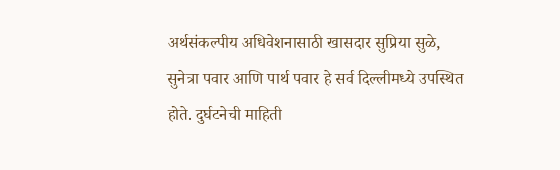अर्थसंकल्पीय अधिवेशनासाठी खासदार सुप्रिया सुळे, सुनेत्रा पवार आणि पार्थ पवार हे सर्व दिल्लीमध्ये उपस्थित होते. दुर्घटनेची माहिती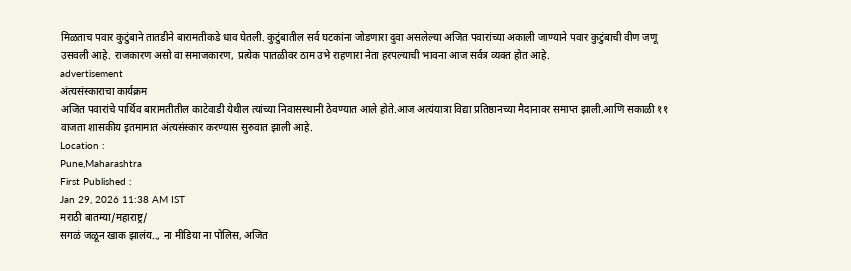मिळताच पवार कुटुंबाने तातडीने बारामतीकडे धाव घेतली. कुटुंबातील सर्व घटकांना जोडणारा दुवा असलेल्या अजित पवारांच्या अकाली जाण्याने पवार कुटुंबाची वीण जणू उसवली आहे. राजकारण असो वा समाजकारण, प्रत्येक पातळीवर ठाम उभे राहणारा नेता हरपल्याची भावना आज सर्वत्र व्यक्त होत आहे.
advertisement
अंत्यसंस्काराचा कार्यक्रम
अजित पवारांचे पार्थिव बारामतीतील काटेवाडी येथील त्यांच्या निवासस्थानी ठेवण्यात आले होते.आज अत्यंयात्रा विद्या प्रतिष्ठानच्या मैदानावर समाप्त झाली.आणि सकाळी ११ वाजता शासकीय इतमामात अंत्यसंस्कार करण्यास सुरुवात झाली आहे.
Location :
Pune,Maharashtra
First Published :
Jan 29, 2026 11:38 AM IST
मराठी बातम्या/महाराष्ट्र/
सगळं जळून खाक झालंय.., ना मीडिया ना पोलिस, अजित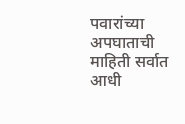पवारांच्या अपघाताची माहिती सर्वात आधी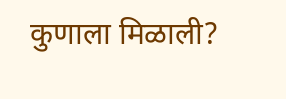कुणाला मिळाली?